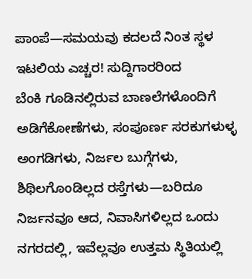ಪಾಂಪೆ—ಸಮಯವು ಕದಲದೆ ನಿಂತ ಸ್ಥಳ
ಇಟಲಿಯ ಎಚ್ಚರ! ಸುದ್ದಿಗಾರರಿಂದ
ಬೆಂಕಿ ಗೂಡಿನಲ್ಲಿರುವ ಬಾಣಲೆಗಳೊಂದಿಗೆ ಅಡಿಗೆಕೋಣೆಗಳು, ಸಂಪೂರ್ಣ ಸರಕುಗಳುಳ್ಳ ಅಂಗಡಿಗಳು, ನಿರ್ಜಲ ಬುಗ್ಗೆಗಳು, ಶಿಥಿಲಗೊಂಡಿಲ್ಲದ ರಸ್ತೆಗಳು—ಬರಿದೂ ನಿರ್ಜನವೂ ಆದ, ನಿವಾಸಿಗಳಿಲ್ಲದ ಒಂದು ನಗರದಲ್ಲಿ, ಇವೆಲ್ಲವೂ ಉತ್ತಮ ಸ್ಥಿತಿಯಲ್ಲಿ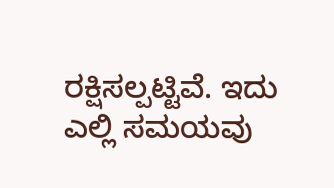ರಕ್ಷಿಸಲ್ಪಟ್ಟಿವೆ. ಇದು ಎಲ್ಲಿ ಸಮಯವು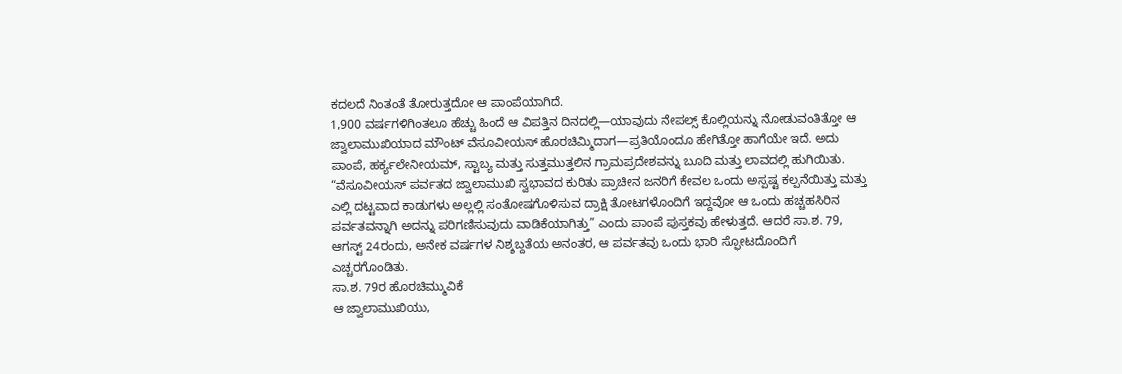ಕದಲದೆ ನಿಂತಂತೆ ತೋರುತ್ತದೋ ಆ ಪಾಂಪೆಯಾಗಿದೆ.
1,900 ವರ್ಷಗಳಿಗಿಂತಲೂ ಹೆಚ್ಚು ಹಿಂದೆ ಆ ವಿಪತ್ತಿನ ದಿನದಲ್ಲಿ—ಯಾವುದು ನೇಪಲ್ಸ್ ಕೊಲ್ಲಿಯನ್ನು ನೋಡುವಂತಿತ್ತೋ ಆ ಜ್ವಾಲಾಮುಖಿಯಾದ ಮೌಂಟ್ ವೆಸೂವೀಯಸ್ ಹೊರಚಿಮ್ಮಿದಾಗ—ಪ್ರತಿಯೊಂದೂ ಹೇಗಿತ್ತೋ ಹಾಗೆಯೇ ಇದೆ. ಅದು ಪಾಂಪೆ, ಹರ್ಕ್ಯಲೇನೀಯಮ್, ಸ್ಟಾಬ್ಯ ಮತ್ತು ಸುತ್ತಮುತ್ತಲಿನ ಗ್ರಾಮಪ್ರದೇಶವನ್ನು ಬೂದಿ ಮತ್ತು ಲಾವದಲ್ಲಿ ಹುಗಿಯಿತು.
“ವೆಸೂವೀಯಸ್ ಪರ್ವತದ ಜ್ವಾಲಾಮುಖಿ ಸ್ವಭಾವದ ಕುರಿತು ಪ್ರಾಚೀನ ಜನರಿಗೆ ಕೇವಲ ಒಂದು ಅಸ್ಪಷ್ಟ ಕಲ್ಪನೆಯಿತ್ತು ಮತ್ತು ಎಲ್ಲಿ ದಟ್ಟವಾದ ಕಾಡುಗಳು ಅಲ್ಲಲ್ಲಿ ಸಂತೋಷಗೊಳಿಸುವ ದ್ರಾಕ್ಷಿ ತೋಟಗಳೊಂದಿಗೆ ಇದ್ದವೋ ಆ ಒಂದು ಹಚ್ಚಹಸಿರಿನ ಪರ್ವತವನ್ನಾಗಿ ಅದನ್ನು ಪರಿಗಣಿಸುವುದು ವಾಡಿಕೆಯಾಗಿತ್ತು” ಎಂದು ಪಾಂಪೆ ಪುಸ್ತಕವು ಹೇಳುತ್ತದೆ. ಆದರೆ ಸಾ.ಶ. 79, ಆಗಸ್ಟ್ 24ರಂದು, ಅನೇಕ ವರ್ಷಗಳ ನಿಶ್ಶಬ್ದತೆಯ ಅನಂತರ, ಆ ಪರ್ವತವು ಒಂದು ಭಾರಿ ಸ್ಫೋಟದೊಂದಿಗೆ ಎಚ್ಚರಗೊಂಡಿತು.
ಸಾ.ಶ. 79ರ ಹೊರಚಿಮ್ಮುವಿಕೆ
ಆ ಜ್ವಾಲಾಮುಖಿಯು,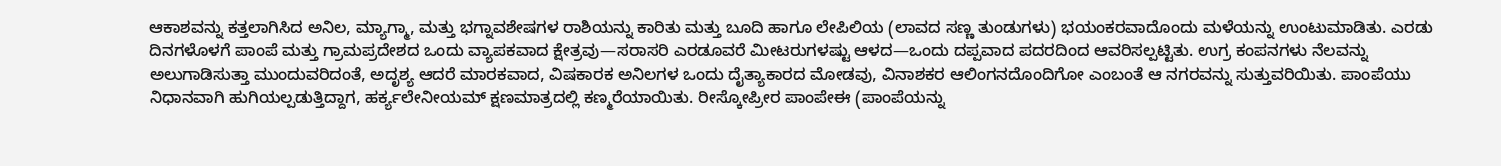ಆಕಾಶವನ್ನು ಕತ್ತಲಾಗಿಸಿದ ಅನಿಲ, ಮ್ಯಾಗ್ಮಾ, ಮತ್ತು ಭಗ್ನಾವಶೇಷಗಳ ರಾಶಿಯನ್ನು ಕಾರಿತು ಮತ್ತು ಬೂದಿ ಹಾಗೂ ಲೇಪಿಲಿಯ (ಲಾವದ ಸಣ್ಣ ತುಂಡುಗಳು) ಭಯಂಕರವಾದೊಂದು ಮಳೆಯನ್ನು ಉಂಟುಮಾಡಿತು. ಎರಡು ದಿನಗಳೊಳಗೆ ಪಾಂಪೆ ಮತ್ತು ಗ್ರಾಮಪ್ರದೇಶದ ಒಂದು ವ್ಯಾಪಕವಾದ ಕ್ಷೇತ್ರವು—ಸರಾಸರಿ ಎರಡೂವರೆ ಮೀಟರುಗಳಷ್ಟು ಆಳದ—ಒಂದು ದಪ್ಪವಾದ ಪದರದಿಂದ ಆವರಿಸಲ್ಪಟ್ಟಿತು. ಉಗ್ರ ಕಂಪನಗಳು ನೆಲವನ್ನು ಅಲುಗಾಡಿಸುತ್ತಾ ಮುಂದುವರಿದಂತೆ, ಅದೃಶ್ಯ ಆದರೆ ಮಾರಕವಾದ, ವಿಷಕಾರಕ ಅನಿಲಗಳ ಒಂದು ದೈತ್ಯಾಕಾರದ ಮೋಡವು, ವಿನಾಶಕರ ಆಲಿಂಗನದೊಂದಿಗೋ ಎಂಬಂತೆ ಆ ನಗರವನ್ನು ಸುತ್ತುವರಿಯಿತು. ಪಾಂಪೆಯು ನಿಧಾನವಾಗಿ ಹುಗಿಯಲ್ಪಡುತ್ತಿದ್ದಾಗ, ಹರ್ಕ್ಯಲೇನೀಯಮ್ ಕ್ಷಣಮಾತ್ರದಲ್ಲಿ ಕಣ್ಮರೆಯಾಯಿತು. ರೀಸ್ಕೋಪ್ರೀರ ಪಾಂಪೇಈ (ಪಾಂಪೆಯನ್ನು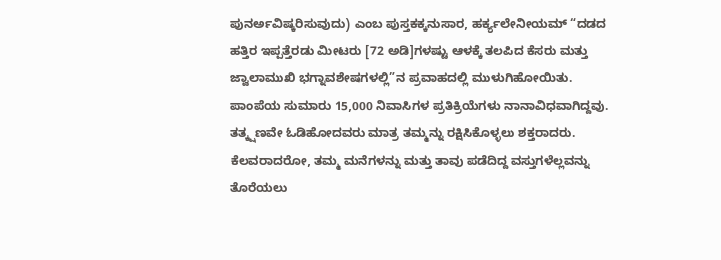ಪುನರ್ಅವಿಷ್ಕರಿಸುವುದು) ಎಂಬ ಪುಸ್ತಕಕ್ಕನುಸಾರ, ಹರ್ಕ್ಯಲೇನೀಯಮ್ “ದಡದ ಹತ್ತಿರ ಇಪ್ಪತ್ತೆರಡು ಮೀಟರು [72 ಅಡಿ]ಗಳಷ್ಟು ಆಳಕ್ಕೆ ತಲಪಿದ ಕೆಸರು ಮತ್ತು ಜ್ವಾಲಾಮುಖಿ ಭಗ್ನಾವಶೇಷಗಳಲ್ಲಿ”ನ ಪ್ರವಾಹದಲ್ಲಿ ಮುಳುಗಿಹೋಯಿತು.
ಪಾಂಪೆಯ ಸುಮಾರು 15,000 ನಿವಾಸಿಗಳ ಪ್ರತಿಕ್ರಿಯೆಗಳು ನಾನಾವಿಧವಾಗಿದ್ದವು. ತತ್ಕ್ಷಣವೇ ಓಡಿಹೋದವರು ಮಾತ್ರ ತಮ್ಮನ್ನು ರಕ್ಷಿಸಿಕೊಳ್ಳಲು ಶಕ್ತರಾದರು. ಕೆಲವರಾದರೋ, ತಮ್ಮ ಮನೆಗಳನ್ನು ಮತ್ತು ತಾವು ಪಡೆದಿದ್ದ ವಸ್ತುಗಳೆಲ್ಲವನ್ನು ತೊರೆಯಲು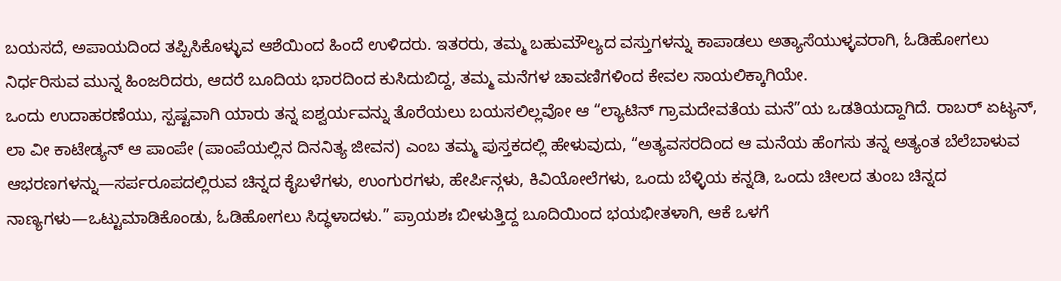ಬಯಸದೆ, ಅಪಾಯದಿಂದ ತಪ್ಪಿಸಿಕೊಳ್ಳುವ ಆಶೆಯಿಂದ ಹಿಂದೆ ಉಳಿದರು. ಇತರರು, ತಮ್ಮ ಬಹುಮೌಲ್ಯದ ವಸ್ತುಗಳನ್ನು ಕಾಪಾಡಲು ಅತ್ಯಾಸೆಯುಳ್ಳವರಾಗಿ, ಓಡಿಹೋಗಲು ನಿರ್ಧರಿಸುವ ಮುನ್ನ ಹಿಂಜರಿದರು, ಆದರೆ ಬೂದಿಯ ಭಾರದಿಂದ ಕುಸಿದುಬಿದ್ದ, ತಮ್ಮ ಮನೆಗಳ ಚಾವಣಿಗಳಿಂದ ಕೇವಲ ಸಾಯಲಿಕ್ಕಾಗಿಯೇ.
ಒಂದು ಉದಾಹರಣೆಯು, ಸ್ಪಷ್ಟವಾಗಿ ಯಾರು ತನ್ನ ಐಶ್ವರ್ಯವನ್ನು ತೊರೆಯಲು ಬಯಸಲಿಲ್ಲವೋ ಆ “ಲ್ಯಾಟಿನ್ ಗ್ರಾಮದೇವತೆಯ ಮನೆ”ಯ ಒಡತಿಯದ್ದಾಗಿದೆ. ರಾಬರ್ ಏಟ್ಯನ್, ಲಾ ವೀ ಕಾಟೇಡ್ಯನ್ ಆ ಪಾಂಪೇ (ಪಾಂಪೆಯಲ್ಲಿನ ದಿನನಿತ್ಯ ಜೀವನ) ಎಂಬ ತಮ್ಮ ಪುಸ್ತಕದಲ್ಲಿ ಹೇಳುವುದು, “ಅತ್ಯವಸರದಿಂದ ಆ ಮನೆಯ ಹೆಂಗಸು ತನ್ನ ಅತ್ಯಂತ ಬೆಲೆಬಾಳುವ ಆಭರಣಗಳನ್ನು—ಸರ್ಪರೂಪದಲ್ಲಿರುವ ಚಿನ್ನದ ಕೈಬಳೆಗಳು, ಉಂಗುರಗಳು, ಹೇರ್ಪಿನ್ಗಳು, ಕಿವಿಯೋಲೆಗಳು, ಒಂದು ಬೆಳ್ಳಿಯ ಕನ್ನಡಿ, ಒಂದು ಚೀಲದ ತುಂಬ ಚಿನ್ನದ ನಾಣ್ಯಗಳು—ಒಟ್ಟುಮಾಡಿಕೊಂಡು, ಓಡಿಹೋಗಲು ಸಿದ್ಧಳಾದಳು.” ಪ್ರಾಯಶಃ ಬೀಳುತ್ತಿದ್ದ ಬೂದಿಯಿಂದ ಭಯಭೀತಳಾಗಿ, ಆಕೆ ಒಳಗೆ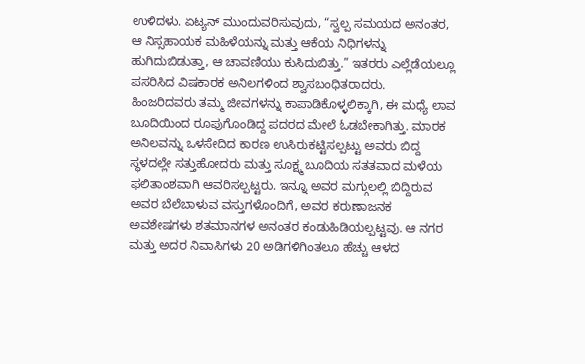ಉಳಿದಳು. ಏಟ್ಯನ್ ಮುಂದುವರಿಸುವುದು, “ಸ್ವಲ್ಪ ಸಮಯದ ಅನಂತರ, ಆ ನಿಸ್ಸಹಾಯಕ ಮಹಿಳೆಯನ್ನು ಮತ್ತು ಆಕೆಯ ನಿಧಿಗಳನ್ನು ಹುಗಿದುಬಿಡುತ್ತಾ, ಆ ಚಾವಣಿಯು ಕುಸಿದುಬಿತ್ತು.” ಇತರರು ಎಲ್ಲೆಡೆಯಲ್ಲೂ ಪಸರಿಸಿದ ವಿಷಕಾರಕ ಅನಿಲಗಳಿಂದ ಶ್ವಾಸಬಂಧಿತರಾದರು.
ಹಿಂಜರಿದವರು ತಮ್ಮ ಜೀವಗಳನ್ನು ಕಾಪಾಡಿಕೊಳ್ಳಲಿಕ್ಕಾಗಿ, ಈ ಮಧ್ಯೆ ಲಾವ ಬೂದಿಯಿಂದ ರೂಪುಗೊಂಡಿದ್ದ ಪದರದ ಮೇಲೆ ಓಡಬೇಕಾಗಿತ್ತು. ಮಾರಕ ಅನಿಲವನ್ನು ಒಳಸೇದಿದ ಕಾರಣ ಉಸಿರುಕಟ್ಟಿಸಲ್ಪಟ್ಟು ಅವರು ಬಿದ್ದ ಸ್ಥಳದಲ್ಲೇ ಸತ್ತುಹೋದರು ಮತ್ತು ಸೂಕ್ಷ್ಮ ಬೂದಿಯ ಸತತವಾದ ಮಳೆಯ ಫಲಿತಾಂಶವಾಗಿ ಆವರಿಸಲ್ಪಟ್ಟರು. ಇನ್ನೂ ಅವರ ಮಗ್ಗುಲಲ್ಲಿ ಬಿದ್ದಿರುವ ಅವರ ಬೆಲೆಬಾಳುವ ವಸ್ತುಗಳೊಂದಿಗೆ, ಅವರ ಕರುಣಾಜನಕ ಅವಶೇಷಗಳು ಶತಮಾನಗಳ ಅನಂತರ ಕಂಡುಹಿಡಿಯಲ್ಪಟ್ಟವು. ಆ ನಗರ ಮತ್ತು ಅದರ ನಿವಾಸಿಗಳು 20 ಅಡಿಗಳಿಗಿಂತಲೂ ಹೆಚ್ಚು ಆಳದ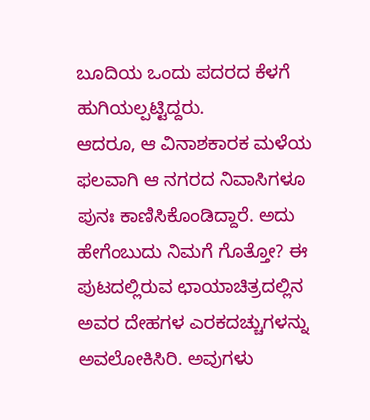ಬೂದಿಯ ಒಂದು ಪದರದ ಕೆಳಗೆ ಹುಗಿಯಲ್ಪಟ್ಟಿದ್ದರು.
ಆದರೂ, ಆ ವಿನಾಶಕಾರಕ ಮಳೆಯ ಫಲವಾಗಿ ಆ ನಗರದ ನಿವಾಸಿಗಳೂ ಪುನಃ ಕಾಣಿಸಿಕೊಂಡಿದ್ದಾರೆ. ಅದು ಹೇಗೆಂಬುದು ನಿಮಗೆ ಗೊತ್ತೋ? ಈ ಪುಟದಲ್ಲಿರುವ ಛಾಯಾಚಿತ್ರದಲ್ಲಿನ ಅವರ ದೇಹಗಳ ಎರಕದಚ್ಚುಗಳನ್ನು ಅವಲೋಕಿಸಿರಿ. ಅವುಗಳು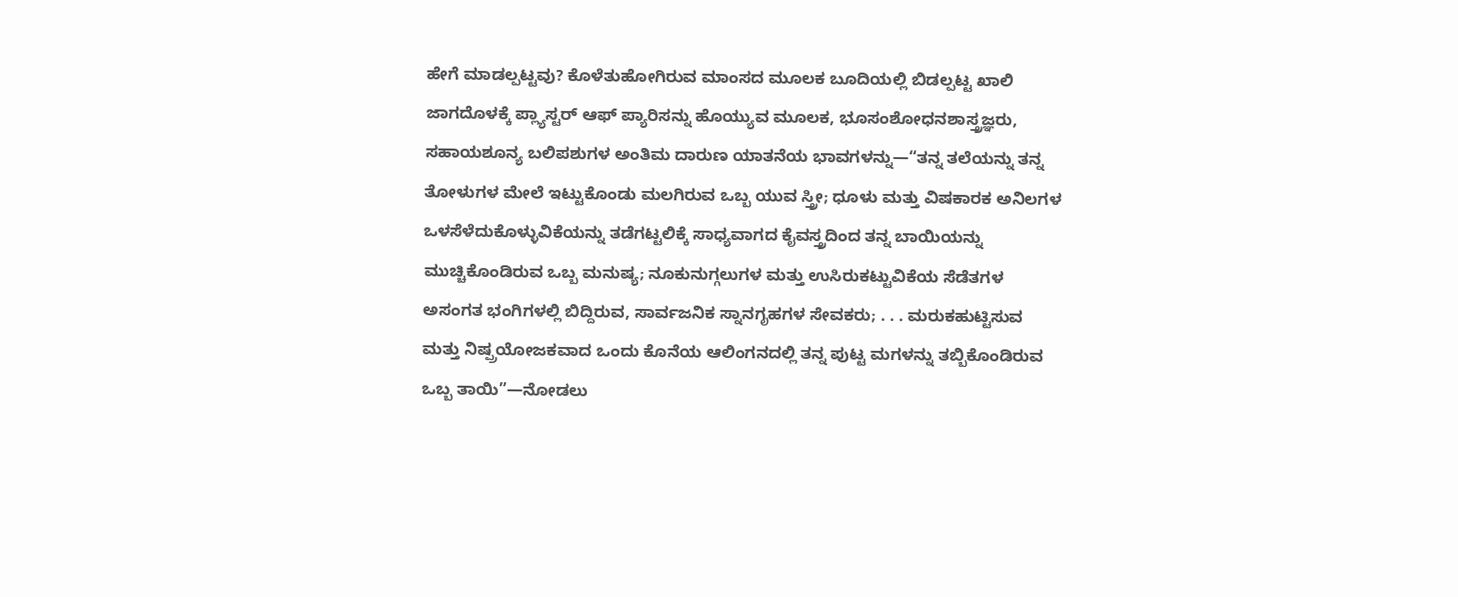ಹೇಗೆ ಮಾಡಲ್ಪಟ್ಟವು? ಕೊಳೆತುಹೋಗಿರುವ ಮಾಂಸದ ಮೂಲಕ ಬೂದಿಯಲ್ಲಿ ಬಿಡಲ್ಪಟ್ಟ ಖಾಲಿ ಜಾಗದೊಳಕ್ಕೆ ಪ್ಲ್ಯಾಸ್ಟರ್ ಆಫ್ ಪ್ಯಾರಿಸನ್ನು ಹೊಯ್ಯುವ ಮೂಲಕ, ಭೂಸಂಶೋಧನಶಾಸ್ತ್ರಜ್ಞರು, ಸಹಾಯಶೂನ್ಯ ಬಲಿಪಶುಗಳ ಅಂತಿಮ ದಾರುಣ ಯಾತನೆಯ ಭಾವಗಳನ್ನು—“ತನ್ನ ತಲೆಯನ್ನು ತನ್ನ ತೋಳುಗಳ ಮೇಲೆ ಇಟ್ಟುಕೊಂಡು ಮಲಗಿರುವ ಒಬ್ಬ ಯುವ ಸ್ತ್ರೀ; ಧೂಳು ಮತ್ತು ವಿಷಕಾರಕ ಅನಿಲಗಳ ಒಳಸೆಳೆದುಕೊಳ್ಳುವಿಕೆಯನ್ನು ತಡೆಗಟ್ಟಲಿಕ್ಕೆ ಸಾಧ್ಯವಾಗದ ಕೈವಸ್ತ್ರದಿಂದ ತನ್ನ ಬಾಯಿಯನ್ನು ಮುಚ್ಚಿಕೊಂಡಿರುವ ಒಬ್ಬ ಮನುಷ್ಯ; ನೂಕುನುಗ್ಗಲುಗಳ ಮತ್ತು ಉಸಿರುಕಟ್ಟುವಿಕೆಯ ಸೆಡೆತಗಳ ಅಸಂಗತ ಭಂಗಿಗಳಲ್ಲಿ ಬಿದ್ದಿರುವ, ಸಾರ್ವಜನಿಕ ಸ್ನಾನಗೃಹಗಳ ಸೇವಕರು; . . . ಮರುಕಹುಟ್ಟಿಸುವ ಮತ್ತು ನಿಷ್ಪ್ರಯೋಜಕವಾದ ಒಂದು ಕೊನೆಯ ಆಲಿಂಗನದಲ್ಲಿ ತನ್ನ ಪುಟ್ಟ ಮಗಳನ್ನು ತಬ್ಬಿಕೊಂಡಿರುವ ಒಬ್ಬ ತಾಯಿ”—ನೋಡಲು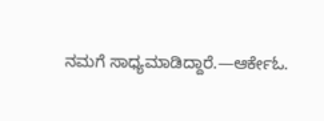ನಮಗೆ ಸಾಧ್ಯಮಾಡಿದ್ದಾರೆ.—ಆರ್ಕೇಓ.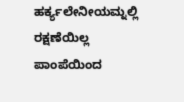ಹರ್ಕ್ಯಲೇನೀಯಮ್ನಲ್ಲಿ ರಕ್ಷಣೆಯಿಲ್ಲ
ಪಾಂಪೆಯಿಂದ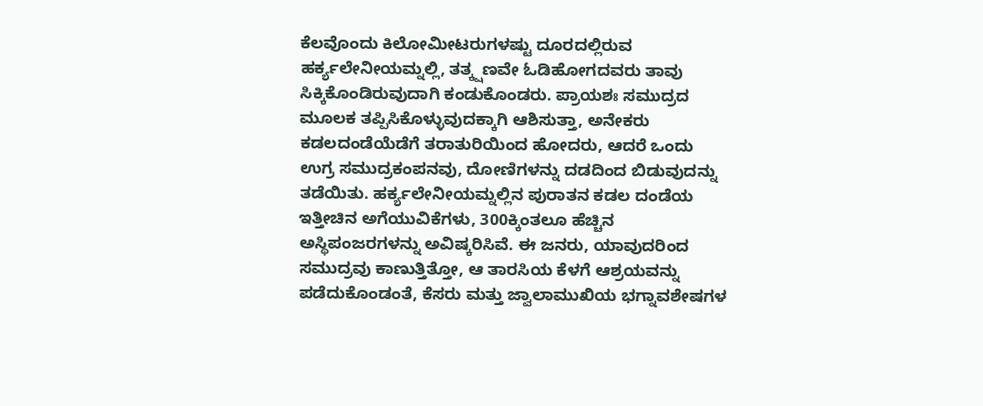ಕೆಲವೊಂದು ಕಿಲೋಮೀಟರುಗಳಷ್ಟು ದೂರದಲ್ಲಿರುವ ಹರ್ಕ್ಯಲೇನೀಯಮ್ನಲ್ಲಿ, ತತ್ಕ್ಷಣವೇ ಓಡಿಹೋಗದವರು ತಾವು ಸಿಕ್ಕಿಕೊಂಡಿರುವುದಾಗಿ ಕಂಡುಕೊಂಡರು. ಪ್ರಾಯಶಃ ಸಮುದ್ರದ ಮೂಲಕ ತಪ್ಪಿಸಿಕೊಳ್ಳುವುದಕ್ಕಾಗಿ ಆಶಿಸುತ್ತಾ, ಅನೇಕರು ಕಡಲದಂಡೆಯೆಡೆಗೆ ತರಾತುರಿಯಿಂದ ಹೋದರು, ಆದರೆ ಒಂದು ಉಗ್ರ ಸಮುದ್ರಕಂಪನವು, ದೋಣಿಗಳನ್ನು ದಡದಿಂದ ಬಿಡುವುದನ್ನು ತಡೆಯಿತು. ಹರ್ಕ್ಯಲೇನೀಯಮ್ನಲ್ಲಿನ ಪುರಾತನ ಕಡಲ ದಂಡೆಯ ಇತ್ತೀಚಿನ ಅಗೆಯುವಿಕೆಗಳು, 300ಕ್ಕಿಂತಲೂ ಹೆಚ್ಚಿನ ಅಸ್ಥಿಪಂಜರಗಳನ್ನು ಅವಿಷ್ಕರಿಸಿವೆ. ಈ ಜನರು, ಯಾವುದರಿಂದ ಸಮುದ್ರವು ಕಾಣುತ್ತಿತ್ತೋ, ಆ ತಾರಸಿಯ ಕೆಳಗೆ ಆಶ್ರಯವನ್ನು ಪಡೆದುಕೊಂಡಂತೆ, ಕೆಸರು ಮತ್ತು ಜ್ವಾಲಾಮುಖಿಯ ಭಗ್ನಾವಶೇಷಗಳ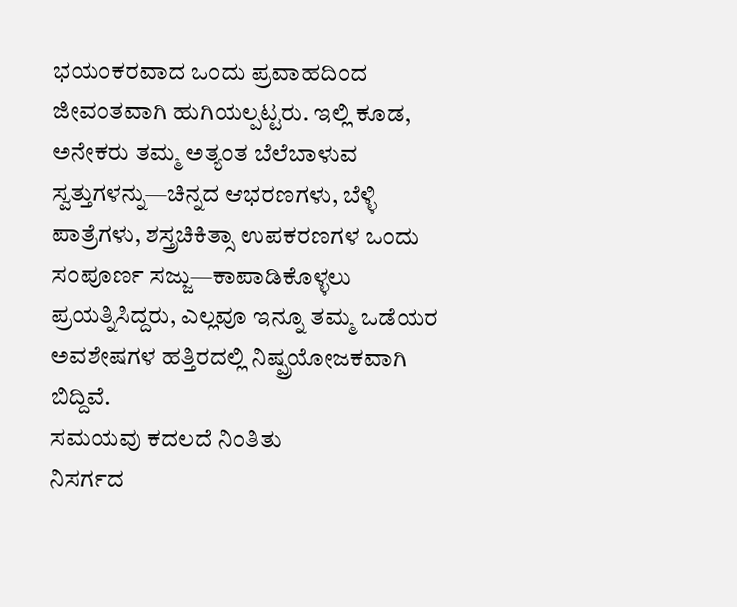ಭಯಂಕರವಾದ ಒಂದು ಪ್ರವಾಹದಿಂದ ಜೀವಂತವಾಗಿ ಹುಗಿಯಲ್ಪಟ್ಟರು. ಇಲ್ಲಿ ಕೂಡ, ಅನೇಕರು ತಮ್ಮ ಅತ್ಯಂತ ಬೆಲೆಬಾಳುವ ಸ್ವತ್ತುಗಳನ್ನು—ಚಿನ್ನದ ಆಭರಣಗಳು, ಬೆಳ್ಳಿ ಪಾತ್ರೆಗಳು, ಶಸ್ತ್ರಚಿಕಿತ್ಸಾ ಉಪಕರಣಗಳ ಒಂದು ಸಂಪೂರ್ಣ ಸಜ್ಜು—ಕಾಪಾಡಿಕೊಳ್ಳಲು ಪ್ರಯತ್ನಿಸಿದ್ದರು, ಎಲ್ಲವೂ ಇನ್ನೂ ತಮ್ಮ ಒಡೆಯರ ಅವಶೇಷಗಳ ಹತ್ತಿರದಲ್ಲಿ ನಿಷ್ಪ್ರಯೋಜಕವಾಗಿ ಬಿದ್ದಿವೆ.
ಸಮಯವು ಕದಲದೆ ನಿಂತಿತು
ನಿಸರ್ಗದ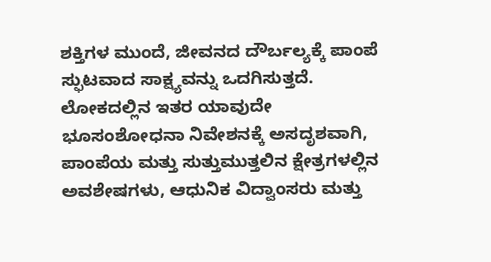ಶಕ್ತಿಗಳ ಮುಂದೆ, ಜೀವನದ ದೌರ್ಬಲ್ಯಕ್ಕೆ ಪಾಂಪೆ ಸ್ಫುಟವಾದ ಸಾಕ್ಷ್ಯವನ್ನು ಒದಗಿಸುತ್ತದೆ. ಲೋಕದಲ್ಲಿನ ಇತರ ಯಾವುದೇ ಭೂಸಂಶೋಧನಾ ನಿವೇಶನಕ್ಕೆ ಅಸದೃಶವಾಗಿ, ಪಾಂಪೆಯ ಮತ್ತು ಸುತ್ತುಮುತ್ತಲಿನ ಕ್ಷೇತ್ರಗಳಲ್ಲಿನ ಅವಶೇಷಗಳು, ಆಧುನಿಕ ವಿದ್ವಾಂಸರು ಮತ್ತು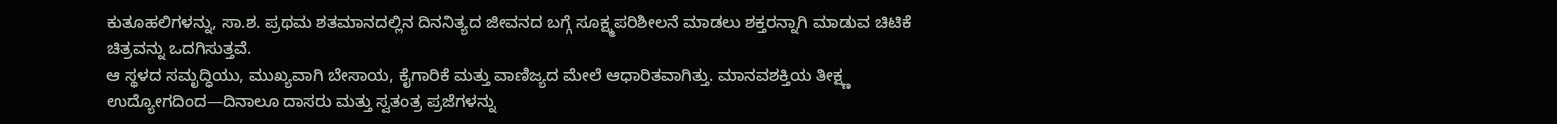ಕುತೂಹಲಿಗಳನ್ನು, ಸಾ.ಶ. ಪ್ರಥಮ ಶತಮಾನದಲ್ಲಿನ ದಿನನಿತ್ಯದ ಜೀವನದ ಬಗ್ಗೆ ಸೂಕ್ಷ್ಮಪರಿಶೀಲನೆ ಮಾಡಲು ಶಕ್ತರನ್ನಾಗಿ ಮಾಡುವ ಚಿಟಿಕೆ ಚಿತ್ರವನ್ನು ಒದಗಿಸುತ್ತವೆ.
ಆ ಸ್ಥಳದ ಸಮೃದ್ಧಿಯು, ಮುಖ್ಯವಾಗಿ ಬೇಸಾಯ, ಕೈಗಾರಿಕೆ ಮತ್ತು ವಾಣಿಜ್ಯದ ಮೇಲೆ ಆಧಾರಿತವಾಗಿತ್ತು. ಮಾನವಶಕ್ತಿಯ ತೀಕ್ಷ್ಣ ಉದ್ಯೋಗದಿಂದ—ದಿನಾಲೂ ದಾಸರು ಮತ್ತು ಸ್ವತಂತ್ರ ಪ್ರಜೆಗಳನ್ನು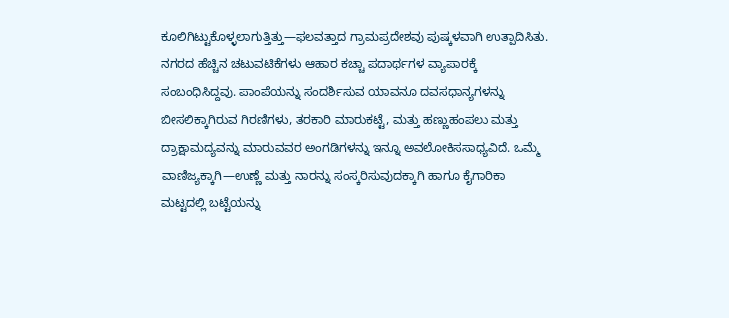ಕೂಲಿಗಿಟ್ಟುಕೊಳ್ಳಲಾಗುತ್ತಿತ್ತು—ಫಲವತ್ತಾದ ಗ್ರಾಮಪ್ರದೇಶವು ಪುಷ್ಕಳವಾಗಿ ಉತ್ಪಾದಿಸಿತು. ನಗರದ ಹೆಚ್ಚಿನ ಚಟುವಟಿಕೆಗಳು ಆಹಾರ ಕಚ್ಚಾ ಪದಾರ್ಥಗಳ ವ್ಯಾಪಾರಕ್ಕೆ ಸಂಬಂಧಿಸಿದ್ದವು. ಪಾಂಪೆಯನ್ನು ಸಂದರ್ಶಿಸುವ ಯಾವನೂ ದವಸಧಾನ್ಯಗಳನ್ನು ಬೀಸಲಿಕ್ಕಾಗಿರುವ ಗಿರಣಿಗಳು, ತರಕಾರಿ ಮಾರುಕಟ್ಟೆ, ಮತ್ತು ಹಣ್ಣುಹಂಪಲು ಮತ್ತು ದ್ರಾಕ್ಷಾಮದ್ಯವನ್ನು ಮಾರುವವರ ಅಂಗಡಿಗಳನ್ನು ಇನ್ನೂ ಅವಲೋಕಿಸಸಾಧ್ಯವಿದೆ. ಒಮ್ಮೆ ವಾಣಿಜ್ಯಕ್ಕಾಗಿ—ಉಣ್ಣೆ ಮತ್ತು ನಾರನ್ನು ಸಂಸ್ಕರಿಸುವುದಕ್ಕಾಗಿ ಹಾಗೂ ಕೈಗಾರಿಕಾ ಮಟ್ಟದಲ್ಲಿ ಬಟ್ಟೆಯನ್ನು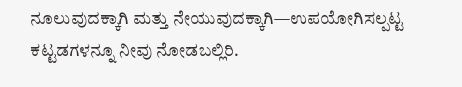ನೂಲುವುದಕ್ಕಾಗಿ ಮತ್ತು ನೇಯುವುದಕ್ಕಾಗಿ—ಉಪಯೋಗಿಸಲ್ಪಟ್ಟ ಕಟ್ಟಡಗಳನ್ನೂ ನೀವು ನೋಡಬಲ್ಲಿರಿ.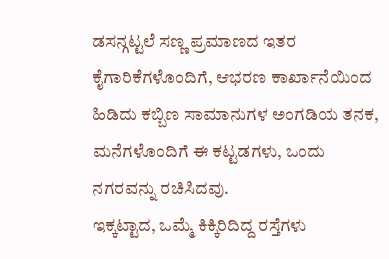ಡಸನ್ಗಟ್ಟಲೆ ಸಣ್ಣ ಪ್ರಮಾಣದ ಇತರ ಕೈಗಾರಿಕೆಗಳೊಂದಿಗೆ, ಆಭರಣ ಕಾರ್ಖಾನೆಯಿಂದ ಹಿಡಿದು ಕಬ್ಬಿಣ ಸಾಮಾನುಗಳ ಅಂಗಡಿಯ ತನಕ, ಮನೆಗಳೊಂದಿಗೆ ಈ ಕಟ್ಟಡಗಳು, ಒಂದು ನಗರವನ್ನು ರಚಿಸಿದವು.
ಇಕ್ಕಟ್ಟಾದ, ಒಮ್ಮೆ ಕಿಕ್ಕಿರಿದಿದ್ದ ರಸ್ತೆಗಳು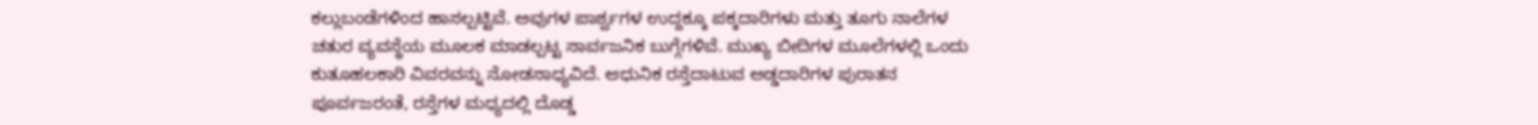ಕಲ್ಲುಬಂಡೆಗಳಿಂದ ಹಾಸಲ್ಪಟ್ಟಿವೆ. ಅವುಗಳ ಪಾರ್ಶ್ವಗಳ ಉದ್ದಕ್ಕೂ ಪಕ್ಕದಾರಿಗಳು ಮತ್ತು ತೂಗು ನಾಲೆಗಳ ಚತುರ ವ್ಯವಸ್ಥೆಯ ಮೂಲಕ ಮಾಡಲ್ಪಟ್ಟ ಸಾರ್ವಜನಿಕ ಬುಗ್ಗೆಗಳಿವೆ. ಮುಖ್ಯ ಬೀದಿಗಳ ಮೂಲೆಗಳಲ್ಲಿ ಒಂದು ಕುತೂಹಲಕಾರಿ ವಿವರವನ್ನು ನೋಡಸಾಧ್ಯವಿದೆ. ಆಧುನಿಕ ರಸ್ತೆದಾಟುವ ಅಡ್ಡದಾರಿಗಳ ಪುರಾತನ ಪೂರ್ವಜರಂತೆ, ರಸ್ತೆಗಳ ಮಧ್ಯದಲ್ಲಿ ದೊಡ್ಡ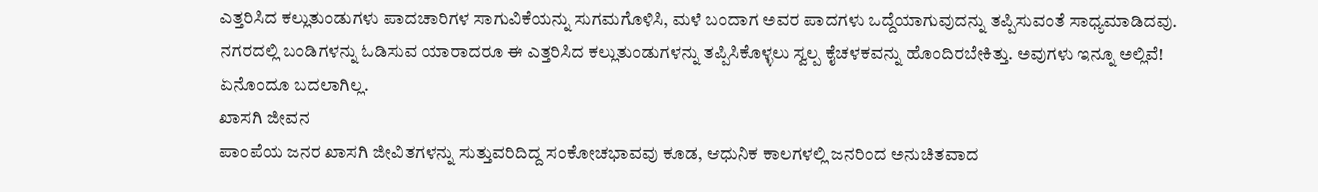ಎತ್ತರಿಸಿದ ಕಲ್ಲುತುಂಡುಗಳು ಪಾದಚಾರಿಗಳ ಸಾಗುವಿಕೆಯನ್ನು ಸುಗಮಗೊಳಿಸಿ, ಮಳೆ ಬಂದಾಗ ಅವರ ಪಾದಗಳು ಒದ್ದೆಯಾಗುವುದನ್ನು ತಪ್ಪಿಸುವಂತೆ ಸಾಧ್ಯಮಾಡಿದವು. ನಗರದಲ್ಲಿ ಬಂಡಿಗಳನ್ನು ಓಡಿಸುವ ಯಾರಾದರೂ ಈ ಎತ್ತರಿಸಿದ ಕಲ್ಲುತುಂಡುಗಳನ್ನು ತಪ್ಪಿಸಿಕೊಳ್ಳಲು ಸ್ವಲ್ಪ ಕೈಚಳಕವನ್ನು ಹೊಂದಿರಬೇಕಿತ್ತು. ಅವುಗಳು ಇನ್ನೂ ಅಲ್ಲಿವೆ! ಏನೊಂದೂ ಬದಲಾಗಿಲ್ಲ.
ಖಾಸಗಿ ಜೀವನ
ಪಾಂಪೆಯ ಜನರ ಖಾಸಗಿ ಜೀವಿತಗಳನ್ನು ಸುತ್ತುವರಿದಿದ್ದ ಸಂಕೋಚಭಾವವು ಕೂಡ, ಆಧುನಿಕ ಕಾಲಗಳಲ್ಲಿ ಜನರಿಂದ ಅನುಚಿತವಾದ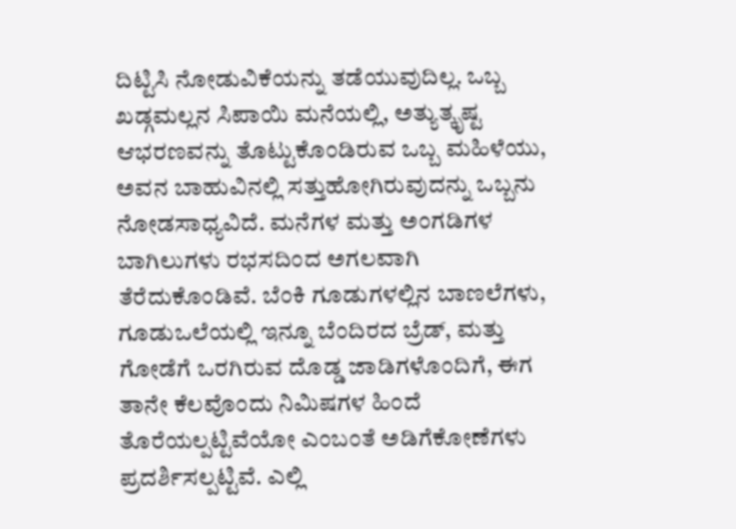ದಿಟ್ಟಿಸಿ ನೋಡುವಿಕೆಯನ್ನು ತಡೆಯುವುದಿಲ್ಲ. ಒಬ್ಬ ಖಡ್ಗಮಲ್ಲನ ಸಿಪಾಯಿ ಮನೆಯಲ್ಲಿ, ಅತ್ಯುತ್ಕೃಷ್ಟ ಆಭರಣವನ್ನು ತೊಟ್ಟುಕೊಂಡಿರುವ ಒಬ್ಬ ಮಹಿಳೆಯು, ಅವನ ಬಾಹುವಿನಲ್ಲಿ ಸತ್ತುಹೋಗಿರುವುದನ್ನು ಒಬ್ಬನು ನೋಡಸಾಧ್ಯವಿದೆ. ಮನೆಗಳ ಮತ್ತು ಅಂಗಡಿಗಳ ಬಾಗಿಲುಗಳು ರಭಸದಿಂದ ಅಗಲವಾಗಿ ತೆರೆದುಕೊಂಡಿವೆ. ಬೆಂಕಿ ಗೂಡುಗಳಲ್ಲಿನ ಬಾಣಲೆಗಳು, ಗೂಡುಒಲೆಯಲ್ಲಿ ಇನ್ನೂ ಬೆಂದಿರದ ಬ್ರೆಡ್, ಮತ್ತು ಗೋಡೆಗೆ ಒರಗಿರುವ ದೊಡ್ಡ ಜಾಡಿಗಳೊಂದಿಗೆ, ಈಗ ತಾನೇ ಕೆಲವೊಂದು ನಿಮಿಷಗಳ ಹಿಂದೆ ತೊರೆಯಲ್ಪಟ್ಟಿವೆಯೋ ಎಂಬಂತೆ ಅಡಿಗೆಕೋಣೆಗಳು ಪ್ರದರ್ಶಿಸಲ್ಪಟ್ಟಿವೆ. ಎಲ್ಲಿ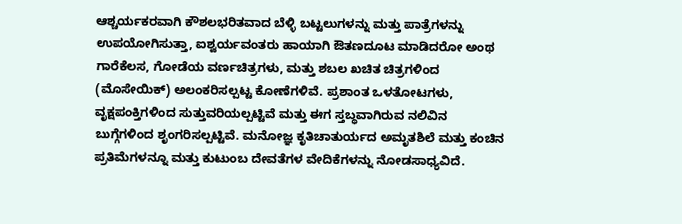ಆಶ್ಚರ್ಯಕರವಾಗಿ ಕೌಶಲಭರಿತವಾದ ಬೆಳ್ಳಿ ಬಟ್ಟಲುಗಳನ್ನು ಮತ್ತು ಪಾತ್ರೆಗಳನ್ನು ಉಪಯೋಗಿಸುತ್ತಾ, ಐಶ್ವರ್ಯವಂತರು ಹಾಯಾಗಿ ಔತಣದೂಟ ಮಾಡಿದರೋ ಅಂಥ ಗಾರೆಕೆಲಸ, ಗೋಡೆಯ ವರ್ಣಚಿತ್ರಗಳು, ಮತ್ತು ಶಬಲ ಖಚಿತ ಚಿತ್ರಗಳಿಂದ (ಮೊಸೇಯಿಕ್) ಅಲಂಕರಿಸಲ್ಪಟ್ಟ ಕೋಣೆಗಳಿವೆ. ಪ್ರಶಾಂತ ಒಳತೋಟಗಳು, ವೃಕ್ಷಪಂಕ್ತಿಗಳಿಂದ ಸುತ್ತುವರಿಯಲ್ಪಟ್ಟಿವೆ ಮತ್ತು ಈಗ ಸ್ತಬ್ಧವಾಗಿರುವ ನಲಿವಿನ ಬುಗ್ಗೆಗಳಿಂದ ಶೃಂಗರಿಸಲ್ಪಟ್ಟಿವೆ. ಮನೋಜ್ಞ ಕೃತಿಚಾತುರ್ಯದ ಅಮೃತಶಿಲೆ ಮತ್ತು ಕಂಚಿನ ಪ್ರತಿಮೆಗಳನ್ನೂ ಮತ್ತು ಕುಟುಂಬ ದೇವತೆಗಳ ವೇದಿಕೆಗಳನ್ನು ನೋಡಸಾಧ್ಯವಿದೆ.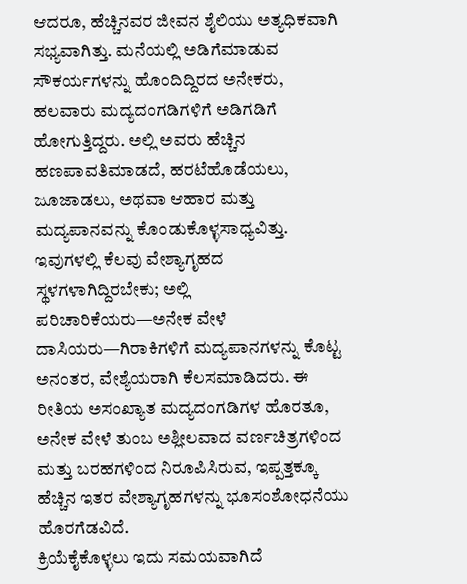ಆದರೂ, ಹೆಚ್ಚಿನವರ ಜೀವನ ಶೈಲಿಯು ಅತ್ಯಧಿಕವಾಗಿ ಸಭ್ಯವಾಗಿತ್ತು. ಮನೆಯಲ್ಲಿ ಅಡಿಗೆಮಾಡುವ ಸೌಕರ್ಯಗಳನ್ನು ಹೊಂದಿದ್ದಿರದ ಅನೇಕರು, ಹಲವಾರು ಮದ್ಯದಂಗಡಿಗಳಿಗೆ ಅಡಿಗಡಿಗೆ ಹೋಗುತ್ತಿದ್ದರು. ಅಲ್ಲಿ ಅವರು ಹೆಚ್ಚಿನ ಹಣಪಾವತಿಮಾಡದೆ, ಹರಟೆಹೊಡೆಯಲು, ಜೂಜಾಡಲು, ಅಥವಾ ಆಹಾರ ಮತ್ತು ಮದ್ಯಪಾನವನ್ನು ಕೊಂಡುಕೊಳ್ಳಸಾಧ್ಯವಿತ್ತು. ಇವುಗಳಲ್ಲಿ ಕೆಲವು ವೇಶ್ಯಾಗೃಹದ ಸ್ಥಳಗಳಾಗಿದ್ದಿರಬೇಕು; ಅಲ್ಲಿ ಪರಿಚಾರಿಕೆಯರು—ಅನೇಕ ವೇಳೆ ದಾಸಿಯರು—ಗಿರಾಕಿಗಳಿಗೆ ಮದ್ಯಪಾನಗಳನ್ನು ಕೊಟ್ಟ ಅನಂತರ, ವೇಶ್ಯೆಯರಾಗಿ ಕೆಲಸಮಾಡಿದರು. ಈ ರೀತಿಯ ಅಸಂಖ್ಯಾತ ಮದ್ಯದಂಗಡಿಗಳ ಹೊರತೂ, ಅನೇಕ ವೇಳೆ ತುಂಬ ಅಶ್ಲೀಲವಾದ ವರ್ಣಚಿತ್ರಗಳಿಂದ ಮತ್ತು ಬರಹಗಳಿಂದ ನಿರೂಪಿಸಿರುವ, ಇಪ್ಪತ್ತಕ್ಕೂ ಹೆಚ್ಚಿನ ಇತರ ವೇಶ್ಯಾಗೃಹಗಳನ್ನು ಭೂಸಂಶೋಧನೆಯು ಹೊರಗೆಡವಿದೆ.
ಕ್ರಿಯೆಕೈಕೊಳ್ಳಲು ಇದು ಸಮಯವಾಗಿದೆ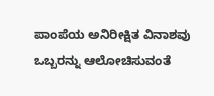ಪಾಂಪೆಯ ಅನಿರೀಕ್ಷಿತ ವಿನಾಶವು ಒಬ್ಬರನ್ನು ಆಲೋಚಿಸುವಂತೆ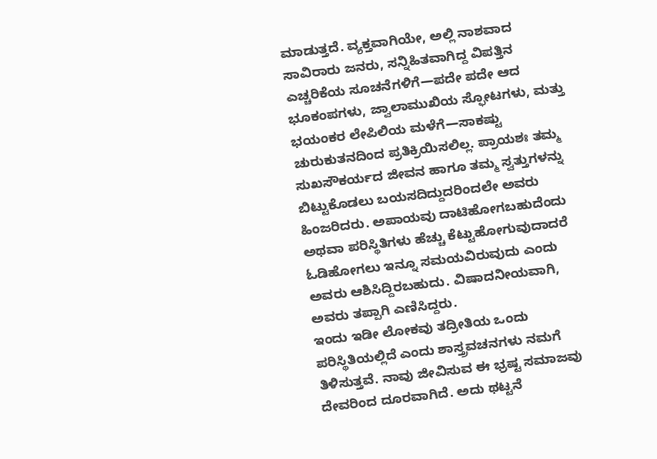ಮಾಡುತ್ತದೆ. ವ್ಯಕ್ತವಾಗಿಯೇ, ಅಲ್ಲಿ ನಾಶವಾದ ಸಾವಿರಾರು ಜನರು, ಸನ್ನಿಹಿತವಾಗಿದ್ದ ವಿಪತ್ತಿನ ಎಚ್ಚರಿಕೆಯ ಸೂಚನೆಗಳಿಗೆ—ಪದೇ ಪದೇ ಆದ ಭೂಕಂಪಗಳು, ಜ್ವಾಲಾಮುಖಿಯ ಸ್ಫೋಟಗಳು, ಮತ್ತು ಭಯಂಕರ ಲೇಪಿಲಿಯ ಮಳೆಗೆ—ಸಾಕಷ್ಟು ಚುರುಕುತನದಿಂದ ಪ್ರತಿಕ್ರಿಯಿಸಲಿಲ್ಲ. ಪ್ರಾಯಶಃ ತಮ್ಮ ಸುಖಸೌಕರ್ಯದ ಜೀವನ ಹಾಗೂ ತಮ್ಮ ಸ್ವತ್ತುಗಳನ್ನು ಬಿಟ್ಟುಕೊಡಲು ಬಯಸದಿದ್ದುದರಿಂದಲೇ ಅವರು ಹಿಂಜರಿದರು. ಅಪಾಯವು ದಾಟಿಹೋಗಬಹುದೆಂದು ಅಥವಾ ಪರಿಸ್ಥಿತಿಗಳು ಹೆಚ್ಚು ಕೆಟ್ಟುಹೋಗುವುದಾದರೆ ಓಡಿಹೋಗಲು ಇನ್ನೂ ಸಮಯವಿರುವುದು ಎಂದು ಅವರು ಆಶಿಸಿದ್ದಿರಬಹುದು. ವಿಷಾದನೀಯವಾಗಿ, ಅವರು ತಪ್ಪಾಗಿ ಎಣಿಸಿದ್ದರು.
ಇಂದು ಇಡೀ ಲೋಕವು ತದ್ರೀತಿಯ ಒಂದು ಪರಿಸ್ಥಿತಿಯಲ್ಲಿದೆ ಎಂದು ಶಾಸ್ತ್ರವಚನಗಳು ನಮಗೆ ತಿಳಿಸುತ್ತವೆ. ನಾವು ಜೀವಿಸುವ ಈ ಭ್ರಷ್ಟ ಸಮಾಜವು ದೇವರಿಂದ ದೂರವಾಗಿದೆ. ಅದು ಥಟ್ಟನೆ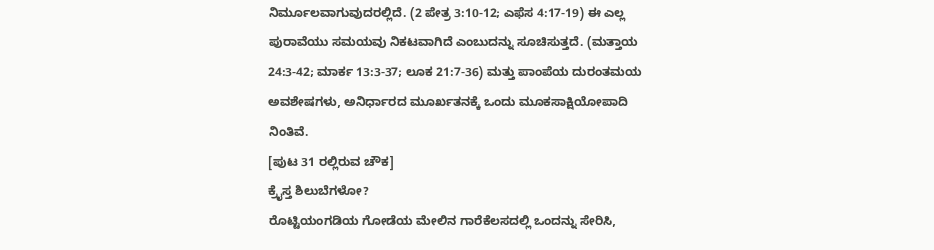ನಿರ್ಮೂಲವಾಗುವುದರಲ್ಲಿದೆ. (2 ಪೇತ್ರ 3:10-12; ಎಫೆಸ 4:17-19) ಈ ಎಲ್ಲ ಪುರಾವೆಯು ಸಮಯವು ನಿಕಟವಾಗಿದೆ ಎಂಬುದನ್ನು ಸೂಚಿಸುತ್ತದೆ. (ಮತ್ತಾಯ 24:3-42; ಮಾರ್ಕ 13:3-37; ಲೂಕ 21:7-36) ಮತ್ತು ಪಾಂಪೆಯ ದುರಂತಮಯ ಅವಶೇಷಗಳು, ಅನಿರ್ಧಾರದ ಮೂರ್ಖತನಕ್ಕೆ ಒಂದು ಮೂಕಸಾಕ್ಷಿಯೋಪಾದಿ ನಿಂತಿವೆ.
[ಪುಟ 31 ರಲ್ಲಿರುವ ಚೌಕ]
ಕ್ರೈಸ್ತ ಶಿಲುಬೆಗಳೋ?
ರೊಟ್ಟಿಯಂಗಡಿಯ ಗೋಡೆಯ ಮೇಲಿನ ಗಾರೆಕೆಲಸದಲ್ಲಿ ಒಂದನ್ನು ಸೇರಿಸಿ,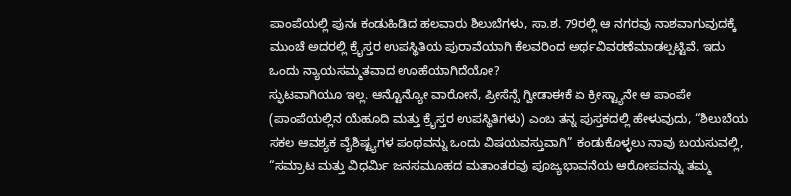ಪಾಂಪೆಯಲ್ಲಿ ಪುನಃ ಕಂಡುಹಿಡಿದ ಹಲವಾರು ಶಿಲುಬೆಗಳು, ಸಾ.ಶ. 79ರಲ್ಲಿ ಆ ನಗರವು ನಾಶವಾಗುವುದಕ್ಕೆ ಮುಂಚೆ ಅದರಲ್ಲಿ ಕ್ರೈಸ್ತರ ಉಪಸ್ಥಿತಿಯ ಪುರಾವೆಯಾಗಿ ಕೆಲವರಿಂದ ಅರ್ಥವಿವರಣೆಮಾಡಲ್ಪಟ್ಟಿವೆ. ಇದು ಒಂದು ನ್ಯಾಯಸಮ್ಮತವಾದ ಊಹೆಯಾಗಿದೆಯೋ?
ಸ್ಫುಟವಾಗಿಯೂ ಇಲ್ಲ. ಆನ್ಟೊನ್ಯೋ ವಾರೋನೆ, ಪ್ರೀಸೆನ್ಸೆ ಗ್ವೀಡಾಈಕೆ ಏ ಕ್ರೀಸ್ಟ್ಯಾನೇ ಆ ಪಾಂಪೇ (ಪಾಂಪೆಯಲ್ಲಿನ ಯೆಹೂದಿ ಮತ್ತು ಕ್ರೈಸ್ತರ ಉಪಸ್ಥಿತಿಗಳು) ಎಂಬ ತನ್ನ ಪುಸ್ತಕದಲ್ಲಿ ಹೇಳುವುದು, “ಶಿಲುಬೆಯ ಸಕಲ ಆವಶ್ಯಕ ವೈಶಿಷ್ಟ್ಯಗಳ ಪಂಥವನ್ನು ಒಂದು ವಿಷಯವಸ್ತುವಾಗಿ” ಕಂಡುಕೊಳ್ಳಲು ನಾವು ಬಯಸುವಲ್ಲಿ, “ಸಮ್ರಾಟ ಮತ್ತು ವಿಧರ್ಮಿ ಜನಸಮೂಹದ ಮತಾಂತರವು ಪೂಜ್ಯಭಾವನೆಯ ಆರೋಪವನ್ನು ತಮ್ಮ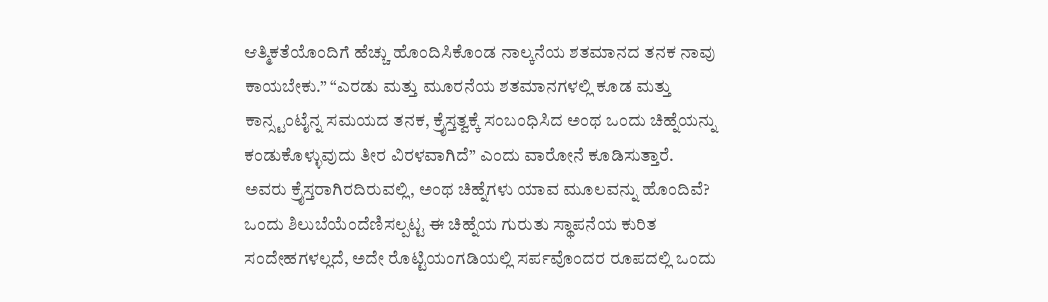ಆತ್ಮಿಕತೆಯೊಂದಿಗೆ ಹೆಚ್ಚು ಹೊಂದಿಸಿಕೊಂಡ ನಾಲ್ಕನೆಯ ಶತಮಾನದ ತನಕ ನಾವು ಕಾಯಬೇಕು.” “ಎರಡು ಮತ್ತು ಮೂರನೆಯ ಶತಮಾನಗಳಲ್ಲಿ ಕೂಡ ಮತ್ತು ಕಾನ್ಸ್ಟಂಟೈನ್ನ ಸಮಯದ ತನಕ, ಕ್ರೈಸ್ತತ್ವಕ್ಕೆ ಸಂಬಂಧಿಸಿದ ಅಂಥ ಒಂದು ಚಿಹ್ನೆಯನ್ನು ಕಂಡುಕೊಳ್ಳುವುದು ತೀರ ವಿರಳವಾಗಿದೆ” ಎಂದು ವಾರೋನೆ ಕೂಡಿಸುತ್ತಾರೆ.
ಅವರು ಕ್ರೈಸ್ತರಾಗಿರದಿರುವಲ್ಲಿ, ಅಂಥ ಚಿಹ್ನೆಗಳು ಯಾವ ಮೂಲವನ್ನು ಹೊಂದಿವೆ? ಒಂದು ಶಿಲುಬೆಯೆಂದೆಣಿಸಲ್ಪಟ್ಟ ಈ ಚಿಹ್ನೆಯ ಗುರುತು ಸ್ಥಾಪನೆಯ ಕುರಿತ ಸಂದೇಹಗಳಲ್ಲದೆ, ಅದೇ ರೊಟ್ಟಿಯಂಗಡಿಯಲ್ಲಿ ಸರ್ಪವೊಂದರ ರೂಪದಲ್ಲಿ ಒಂದು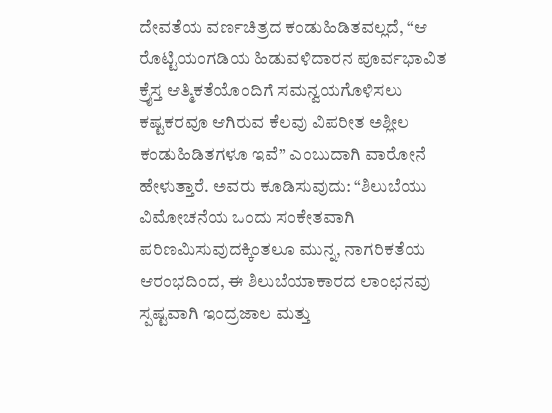ದೇವತೆಯ ವರ್ಣಚಿತ್ರದ ಕಂಡುಹಿಡಿತವಲ್ಲದೆ, “ಆ ರೊಟ್ಟಿಯಂಗಡಿಯ ಹಿಡುವಳಿದಾರನ ಪೂರ್ವಭಾವಿತ ಕ್ರೈಸ್ತ ಆತ್ಮಿಕತೆಯೊಂದಿಗೆ ಸಮನ್ವಯಗೊಳಿಸಲು ಕಷ್ಟಕರವೂ ಆಗಿರುವ ಕೆಲವು ವಿಪರೀತ ಅಶ್ಲೀಲ ಕಂಡುಹಿಡಿತಗಳೂ ಇವೆ” ಎಂಬುದಾಗಿ ವಾರೋನೆ ಹೇಳುತ್ತಾರೆ. ಅವರು ಕೂಡಿಸುವುದು: “ಶಿಲುಬೆಯು ವಿಮೋಚನೆಯ ಒಂದು ಸಂಕೇತವಾಗಿ ಪರಿಣಮಿಸುವುದಕ್ಕಿಂತಲೂ ಮುನ್ನ, ನಾಗರಿಕತೆಯ ಆರಂಭದಿಂದ, ಈ ಶಿಲುಬೆಯಾಕಾರದ ಲಾಂಛನವು ಸ್ಪಷ್ಟವಾಗಿ ಇಂದ್ರಜಾಲ ಮತ್ತು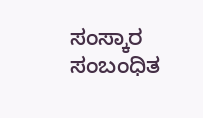ಸಂಸ್ಕಾರ ಸಂಬಂಧಿತ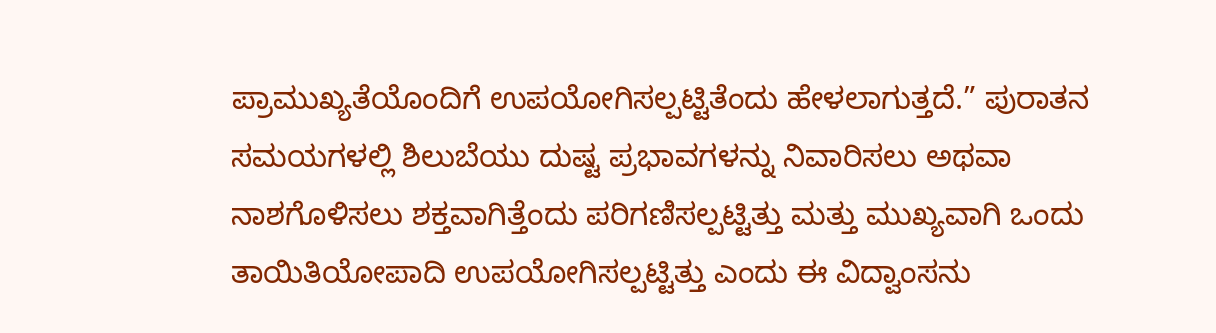ಪ್ರಾಮುಖ್ಯತೆಯೊಂದಿಗೆ ಉಪಯೋಗಿಸಲ್ಪಟ್ಟಿತೆಂದು ಹೇಳಲಾಗುತ್ತದೆ.” ಪುರಾತನ ಸಮಯಗಳಲ್ಲಿ ಶಿಲುಬೆಯು ದುಷ್ಟ ಪ್ರಭಾವಗಳನ್ನು ನಿವಾರಿಸಲು ಅಥವಾ ನಾಶಗೊಳಿಸಲು ಶಕ್ತವಾಗಿತ್ತೆಂದು ಪರಿಗಣಿಸಲ್ಪಟ್ಟಿತ್ತು ಮತ್ತು ಮುಖ್ಯವಾಗಿ ಒಂದು ತಾಯಿತಿಯೋಪಾದಿ ಉಪಯೋಗಿಸಲ್ಪಟ್ಟಿತ್ತು ಎಂದು ಈ ವಿದ್ವಾಂಸನು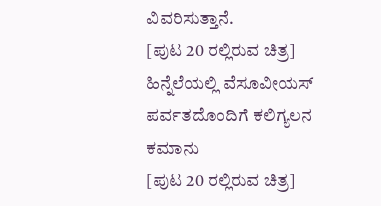ವಿವರಿಸುತ್ತಾನೆ.
[ಪುಟ 20 ರಲ್ಲಿರುವ ಚಿತ್ರ]
ಹಿನ್ನೆಲೆಯಲ್ಲಿ ವೆಸೂವೀಯಸ್ ಪರ್ವತದೊಂದಿಗೆ ಕಲಿಗ್ಯಲನ ಕಮಾನು
[ಪುಟ 20 ರಲ್ಲಿರುವ ಚಿತ್ರ]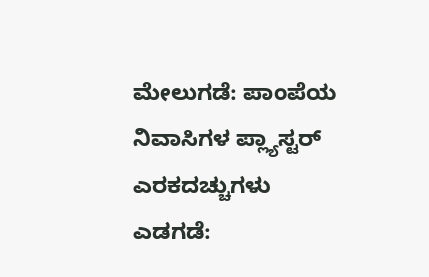ಮೇಲುಗಡೆ: ಪಾಂಪೆಯ ನಿವಾಸಿಗಳ ಪ್ಲ್ಯಾಸ್ಟರ್ ಎರಕದಚ್ಚುಗಳು
ಎಡಗಡೆ: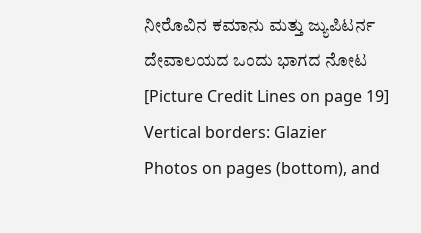ನೀರೊವಿನ ಕಮಾನು ಮತ್ತು ಜ್ಯುಪಿಟರ್ನ ದೇವಾಲಯದ ಒಂದು ಭಾಗದ ನೋಟ
[Picture Credit Lines on page 19]
Vertical borders: Glazier
Photos on pages (bottom), and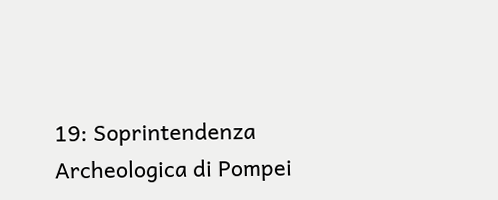19: Soprintendenza Archeologica di Pompei